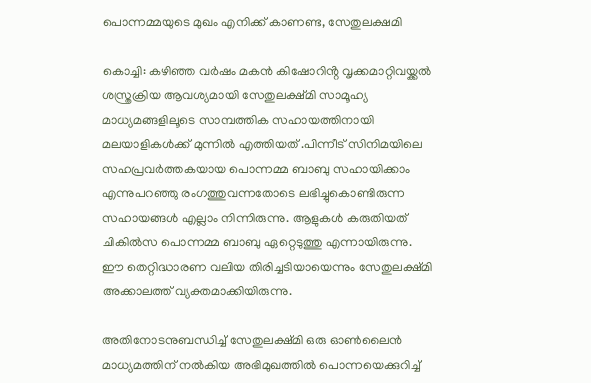പൊന്നമ്മയുടെ മുഖം എനിക്ക് കാണണ്ട, സേതുലക്ഷമി

കൊച്ചി: കഴിഞ്ഞ വർഷം മകൻ കിഷോറിൻ്റ വൃക്കമാറ്റിവയ്ക്കൽ ശസ്ത്രക്രിയ ആവശ്യമായി സേതുലക്ഷ്മി സാമൂഹ്യ മാധ്യമങ്ങളിലൂടെ സാമ്പത്തിക സഹായത്തിനായി മലയാളികൾക്ക് മുന്നിൽ എത്തിയത് .പിന്നീട് സിനിമയിലെ സഹപ്രവർത്തകയായ പൊന്നമ്മ ബാബു സഹായിക്കാം എന്നുപറഞ്ഞു രംഗത്തുവന്നതോടെ ലഭിച്ചുകൊണ്ടിരുന്ന സഹായങ്ങൾ എല്ലാം നിന്നിരുന്നു. ആളുകൾ കരുതിയത് ചികിൽസ പൊന്നമ്മ ബാബു ഏറ്റെടുത്തു എന്നായിരുന്നു. ഈ തെറ്റിദ്ധാരണ വലിയ തിരിച്ചടിയായെന്നും സേതുലക്ഷ്മി അക്കാലത്ത് വ്യക്തമാക്കിയിരുന്നു.

അതിനോടനുബന്ധിച്ച് സേതുലക്ഷ്മി ഒരു ഓൺലൈൻ മാധ്യമത്തിന് നൽകിയ അഭിമുഖത്തിൽ പൊന്നയെക്കുറിച്ച്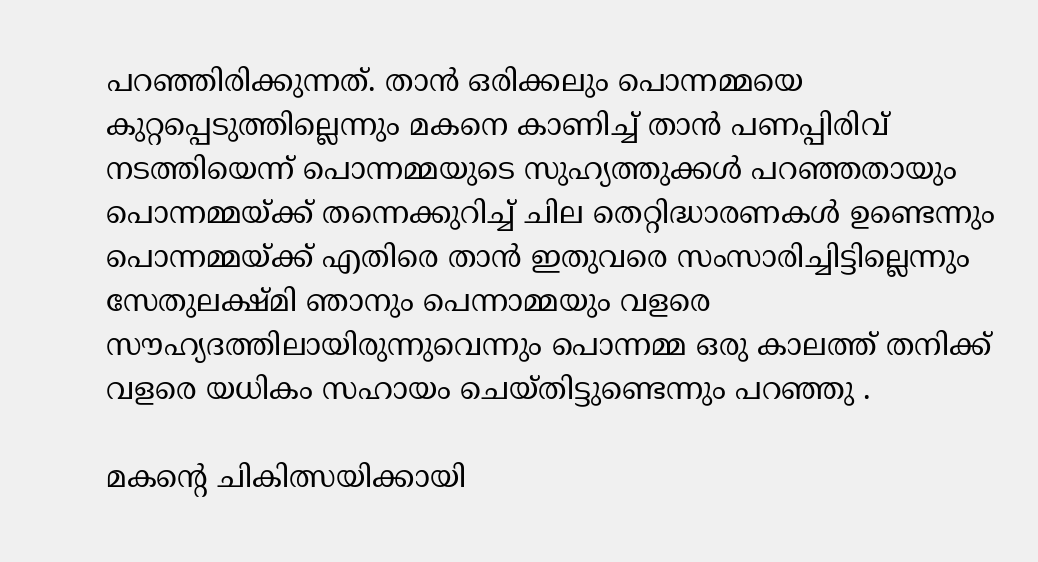പറഞ്ഞിരിക്കുന്നത്. താൻ ഒരിക്കലും പൊന്നമ്മയെ കുറ്റപ്പെടുത്തില്ലെന്നും മകനെ കാണിച്ച് താൻ പണപ്പിരിവ് നടത്തിയെന്ന് പൊന്നമ്മയുടെ സുഹ്യത്തുക്കൾ പറഞ്ഞതായും പൊന്നമ്മയ്ക്ക് തന്നെക്കുറിച്ച് ചില തെറ്റിദ്ധാരണകൾ ഉണ്ടെന്നും പൊന്നമ്മയ്ക്ക് എതിരെ താൻ ഇതുവരെ സംസാരിച്ചിട്ടില്ലെന്നും സേതുലക്ഷ്മി ഞാനും പെന്നാമ്മയും വളരെ സൗഹ്യദത്തിലായിരുന്നുവെന്നും പൊന്നമ്മ ഒരു കാലത്ത് തനിക്ക് വളരെ യധികം സഹായം ചെയ്തിട്ടുണ്ടെന്നും പറഞ്ഞു .

മകന്റെ ചികിത്സയിക്കായി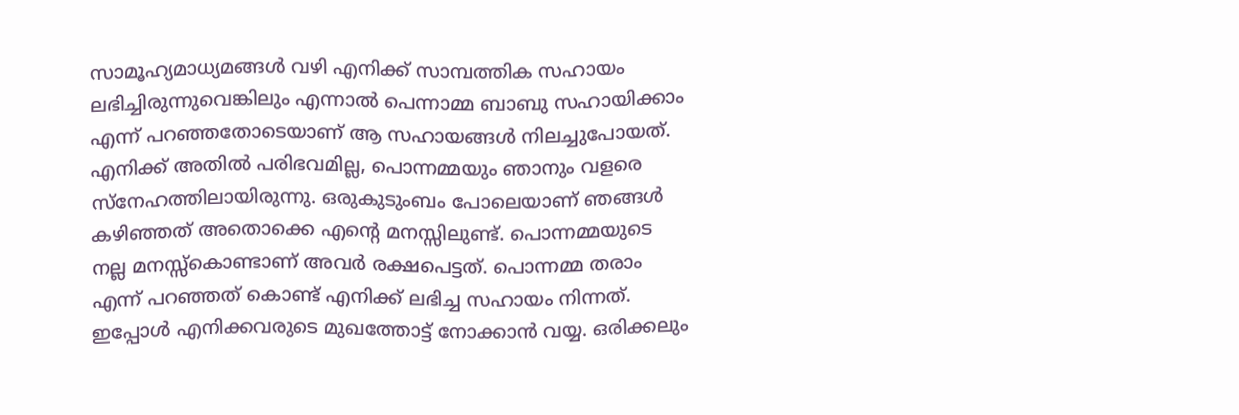സാമൂഹ്യമാധ്യമങ്ങൾ വഴി എനിക്ക് സാമ്പത്തിക സഹായം ലഭിച്ചിരുന്നുവെങ്കിലും എന്നാൽ പെന്നാമ്മ ബാബു സഹായിക്കാം എന്ന് പറഞ്ഞതോടെയാണ് ആ സഹായങ്ങൾ നിലച്ചുപോയത്. എനിക്ക് അതിൽ പരിഭവമില്ല, പൊന്നമ്മയും ഞാനും വളരെ സ്നേഹത്തിലായിരുന്നു. ഒരുകുടുംബം പോലെയാണ് ഞങ്ങൾ കഴിഞ്ഞത് അതൊക്കെ എന്റെ മനസ്സിലുണ്ട്. പൊന്നമ്മയുടെ നല്ല മനസ്സ്കൊണ്ടാണ് അവർ രക്ഷപെട്ടത്. പൊന്നമ്മ തരാം എന്ന് പറഞ്ഞത് കൊണ്ട് എനിക്ക് ലഭിച്ച സഹായം നിന്നത്. ഇപ്പോൾ എനിക്കവരുടെ മുഖത്തോട്ട് നോക്കാൻ വയ്യ. ഒരിക്കലും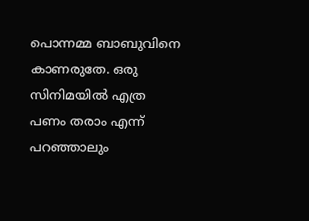പൊന്നമ്മ ബാബുവിനെ കാണരുതേ. ഒരു സിനിമയിൽ എത്ര പണം തരാം എന്ന് പറഞ്ഞാലും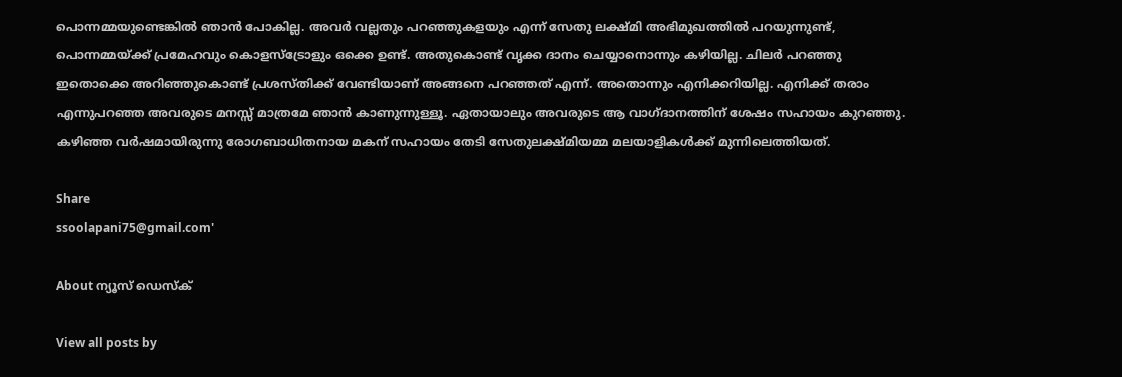പൊന്നമ്മയുണ്ടെങ്കിൽ ഞാൻ പോകില്ല. അവർ വല്ലതും പറഞ്ഞുകളയും എന്ന് സേതു ലക്ഷ്മി അഭിമുഖത്തിൽ പറയുന്നുണ്ട്, പൊന്നമ്മയ്ക്ക് പ്രമേഹവും കൊളസ്ട്രോളും ഒക്കെ ഉണ്ട്. അതുകൊണ്ട് വൃക്ക ദാനം ചെയ്യാനൊന്നും കഴിയില്ല. ചിലർ പറഞ്ഞു ഇതൊക്കെ അറിഞ്ഞുകൊണ്ട് പ്രശസ്തിക്ക് വേണ്ടിയാണ് അങ്ങനെ പറഞ്ഞത് എന്ന്. അതൊന്നും എനിക്കറിയില്ല. എനിക്ക് തരാം എന്നുപറഞ്ഞ അവരുടെ മനസ്സ് മാത്രമേ ഞാൻ കാണുന്നുള്ളൂ. ഏതായാലും അവരുടെ ആ വാഗ്ദാനത്തിന് ശേഷം സഹായം കുറഞ്ഞു. കഴിഞ്ഞ വർ‌ഷമായിരുന്നു രോഗബാധിതനായ മകന് സഹായം തേടി സേതുലക്ഷ്മിയമ്മ മലയാളികൾക്ക് മുന്നിലെത്തിയത്.

Share
ssoolapani75@gmail.com'

About ന്യൂസ് ഡെസ്ക്

View all posts by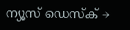ന്യൂസ് ഡെസ്ക് →